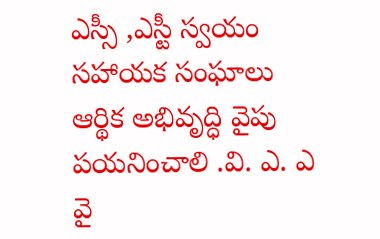ఎస్సీ ,ఎస్టీ స్వయం సహాయక సంఘాలు ఆర్థిక అభివృద్ధి వైపు పయనించాలి .వి. ఎ. ఎ వై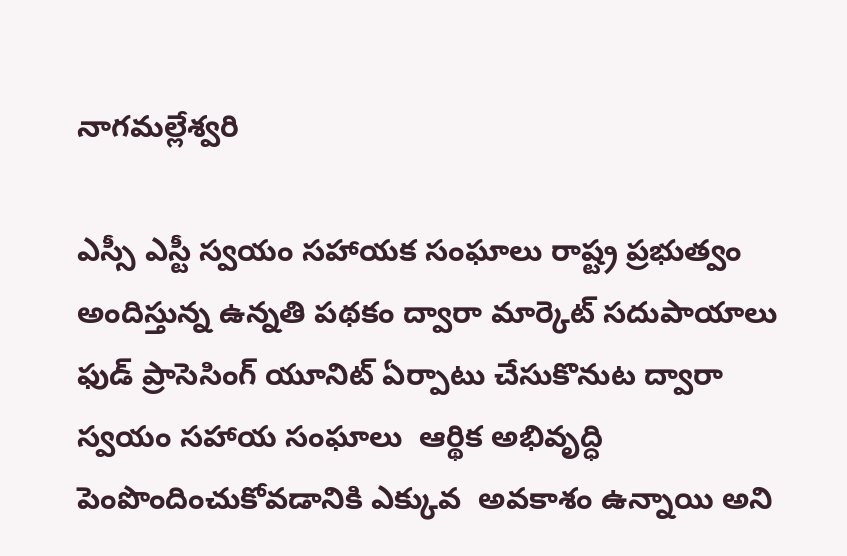నాగమల్లేశ్వరి

ఎస్సీ ఎస్టీ స్వయం సహాయక సంఘాలు రాష్ట్ర ప్రభుత్వం అందిస్తున్న ఉన్నతి పథకం ద్వారా మార్కెట్ సదుపాయాలు ఫుడ్ ప్రాసెసింగ్ యూనిట్ ఏర్పాటు చేసుకొనుట ద్వారా స్వయం సహాయ సంఘాలు  ఆర్థిక అభివృద్ధి  పెంపొందించుకోవడానికి ఎక్కువ  అవకాశం ఉన్నాయి అని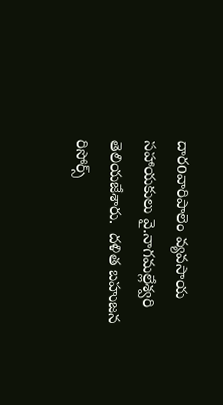దారoవారిపాలెం వ్యవసాయ సహాయకులు వై.నాగమల్లేశ్వరి  తెలియజేశారు.  దళిత బహుజన రిసోర్స్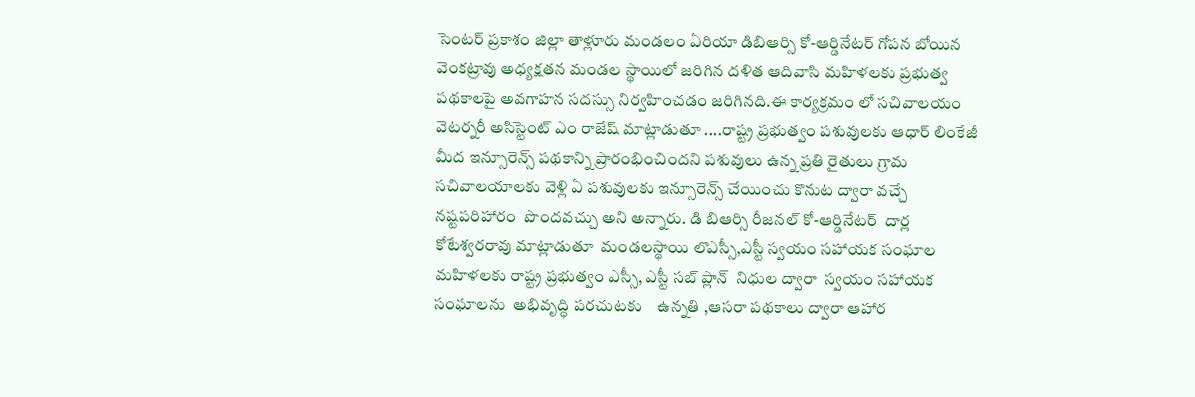సెంటర్ ప్రకాశం జిల్లా తాళ్లూరు మండలం ఏరియా డిబిఆర్సి కో-ఆర్డినేటర్ గోపన బోయిన వెంకట్రావు అధ్యక్షతన మండల స్థాయిలో జరిగిన దళిత ఆదివాసి మహిళలకు ప్రభుత్వ పథకాలపై అవగాహన సదస్సు నిర్వహించడం జరిగినది.ఈ కార్యక్రమం లో సచివాలయం వెటర్నరీ అసిస్టెంట్ ఎం రాజేష్ మాట్లాడుతూ ....రాష్ట్ర ప్రభుత్వం పశువులకు ఆధార్ లింకేజీ మీద ఇన్సూరెన్స్ పథకాన్ని ప్రారంభించిందని పశువులు ఉన్న ప్రతి రైతులు గ్రామ సచివాలయాలకు వెళ్లి ఏ పశువులకు ఇన్సూరెన్స్ చేయించు కొనుట ద్వారా వచ్చే నష్టపరిహారం  పొందవచ్చు అని అన్నారు. డి బిఆర్సి రీజనల్ కో-ఆర్డినేటర్  దార్ల కోటేశ్వరరావు మాట్లాడుతూ  మండలస్థాయి లొఎస్సీ,ఎస్టీ స్వయం సహాయక సంఘాల మహిళలకు రాష్ట్ర ప్రభుత్వం ఎస్సీ, ఎస్టీ సబ్ ప్లాన్  నిధుల ద్వారా  స్వయం సహాయక సంఘాలను  అభివృద్ధి పరచుటకు    ఉన్నతి ,ఆసరా పథకాలు ద్వారా ఆహార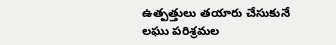ఉత్పత్తులు తయారు చేసుకునే లఘు పరిశ్రమల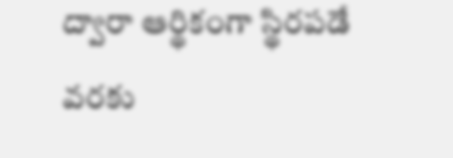ద్వారా ఆర్థికంగా స్థిరపడే వరకు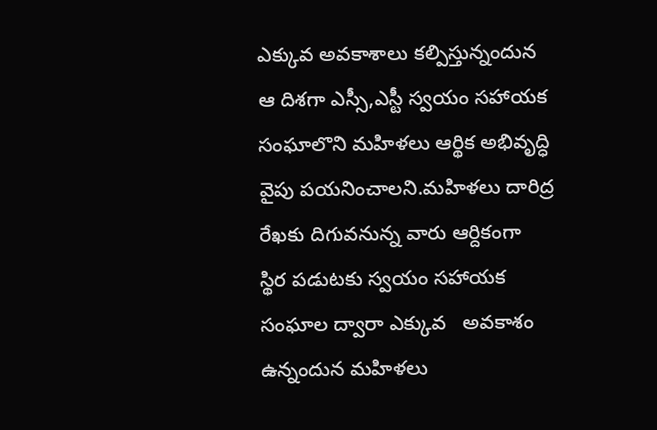ఎక్కువ అవకాశాలు కల్పిస్తున్నందున ఆ దిశగా ఎస్సీ,ఎస్టీ స్వయం సహాయక సంఘాలొని మహిళలు ఆర్థిక అభివృద్ధి వైపు పయనించాలని.మహిళలు దారిద్ర రేఖకు దిగువనున్న వారు ఆర్దికంగా  స్థిర పడుటకు స్వయం సహాయక సంఘాల ద్వారా ఎక్కువ   అవకాశం ఉన్నందున మహిళలు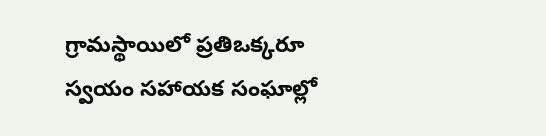గ్రామస్థాయిలో ప్రతిఒక్కరూ స్వయం సహాయక సంఘాల్లో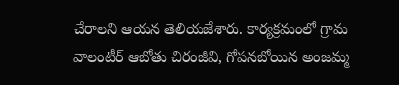చేరాలని ఆయన తెలియజేశారు. కార్యక్రమంలో గ్రామ వాలంటీర్ ఆబోతు చిరంజీవి, గోపనబోయిన అంజమ్మ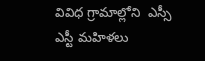వివిధ గ్రామాల్లోని  ఎస్సీ ఎస్టీ మహిళలు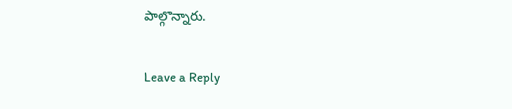పాల్గొన్నారు.

Leave a Reply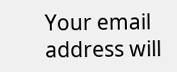Your email address will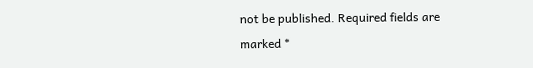not be published. Required fields are marked *